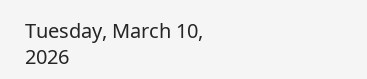Tuesday, March 10, 2026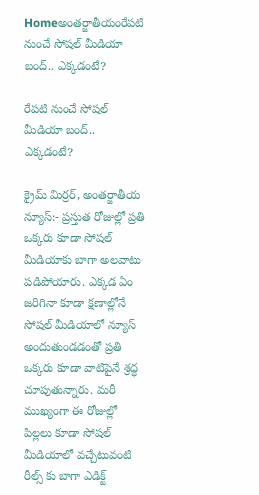Homeఅంతర్జాతీయంరేపటి నుంచే సోషల్ మీడియా బంద్.. ఎక్కడంటే?

రేపటి నుంచే సోషల్ మీడియా బంద్.. ఎక్కడంటే?

క్రైమ్ మిర్రర్, అంతర్జాతీయ న్యూస్:- ప్రస్తుత రోజుల్లో ప్రతి ఒక్కరు కూడా సోషల్ మీడియాకు బాగా అలవాటు పడిపోయారు. ఎక్కడ ఏం జరిగినా కూడా క్షణాల్లోనే సోషల్ మీడియాలో న్యూస్ అందుతుండడంతో ప్రతి ఒక్కరు కూడా వాటిపైనే శ్రద్ధ చూపుతున్నారు. మరీ ముఖ్యంగా ఈ రోజుల్లో పిల్లలు కూడా సోషల్ మీడియాలో వచ్చేటువంటి రీల్స్ కు బాగా ఎడిక్ట్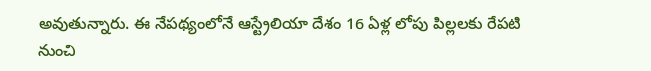అవుతున్నారు. ఈ నేపథ్యంలోనే ఆస్ట్రేలియా దేశం 16 ఏళ్ల లోపు పిల్లలకు రేపటి నుంచి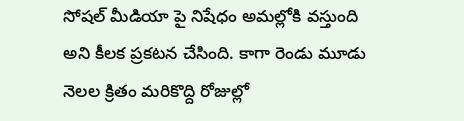సోషల్ మీడియా పై నిషేధం అమల్లోకి వస్తుంది అని కీలక ప్రకటన చేసింది. కాగా రెండు మూడు నెలల క్రితం మరికొద్ది రోజుల్లో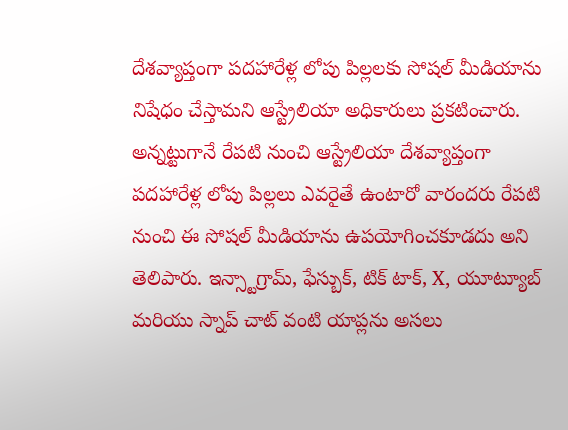దేశవ్యాప్తంగా పదహారేళ్ల లోపు పిల్లలకు సోషల్ మీడియాను నిషేధం చేస్తామని ఆస్ట్రేలియా అధికారులు ప్రకటించారు. అన్నట్టుగానే రేపటి నుంచి ఆస్ట్రేలియా దేశవ్యాప్తంగా పదహారేళ్ల లోపు పిల్లలు ఎవరైతే ఉంటారో వారందరు రేపటి నుంచి ఈ సోషల్ మీడియాను ఉపయోగించకూడదు అని తెలిపారు. ఇన్స్టాగ్రామ్, ఫేస్బుక్, టిక్ టాక్, X, యూట్యూబ్ మరియు స్నాప్ చాట్ వంటి యాప్లను అసలు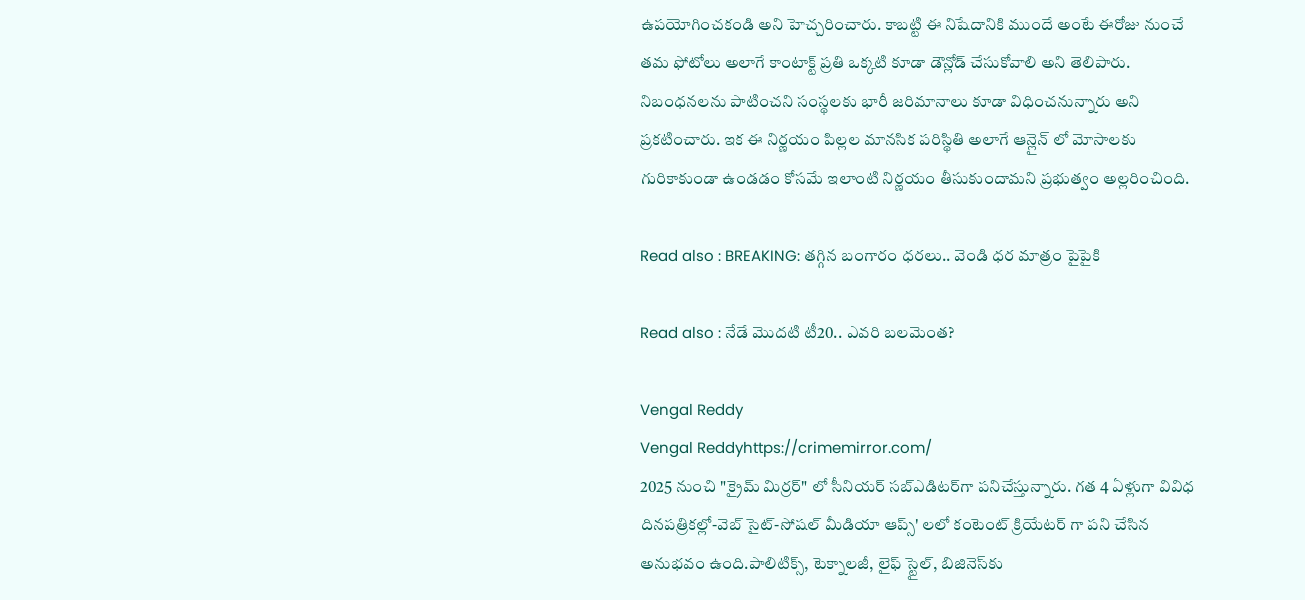ఉపయోగించకండి అని హెచ్చరించారు. కాబట్టి ఈ నిషేదానికి ముందే అంటే ఈరోజు నుంచే తమ ఫోటోలు అలాగే కాంటాక్ట్ ప్రతి ఒక్కటి కూడా డౌన్లోడ్ చేసుకోవాలి అని తెలిపారు. నిబంధనలను పాటించని సంస్థలకు భారీ జరిమానాలు కూడా విధించనున్నారు అని ప్రకటించారు. ఇక ఈ నిర్ణయం పిల్లల మానసిక పరిస్థితి అలాగే ఆన్లైన్ లో మోసాలకు గురికాకుండా ఉండడం కోసమే ఇలాంటి నిర్ణయం తీసుకుందామని ప్రభుత్వం అల్లరించింది.

Read also : BREAKING: తగ్గిన బంగారం ధరలు.. వెండి ధర మాత్రం పైపైకి

Read also : నేడే మొదటి టీ20.. ఎవరి బలమెంత?

Vengal Reddy
Vengal Reddyhttps://crimemirror.com/
2025 నుంచి "క్రైమ్ మిర్రర్" లో సీనియర్ సబ్‌ఎడిటర్‌గా పనిచేస్తున్నారు. గత 4 ఏళ్లుగా వివిధ దినపత్రికల్లో-వెబ్ సైట్-సోషల్ మీడియా ఆప్స్' లలో కంటెంట్ క్రియేటర్ గా పని చేసిన అనుభవం ఉంది.పాలిటిక్స్‌, టెక్నాలజీ, లైఫ్‌ స్టైల్‌, బిజినెస్‌కు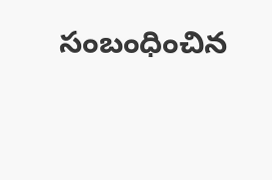సంబంధించిన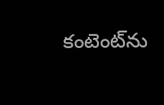కంటెంట్‌ను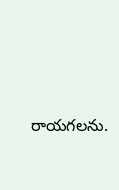రాయగలను.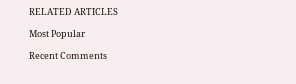RELATED ARTICLES

Most Popular

Recent Comments